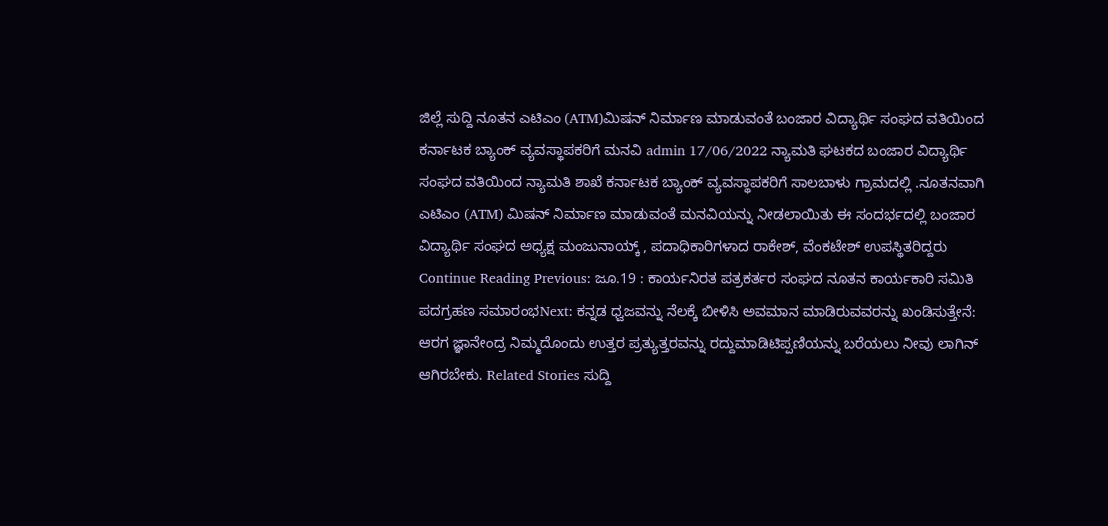ಜಿಲ್ಲೆ ಸುದ್ದಿ ನೂತನ ಎಟಿಎಂ (ATM)ಮಿಷನ್ ನಿರ್ಮಾಣ ಮಾಡುವಂತೆ ಬಂಜಾರ ವಿದ್ಯಾರ್ಥಿ ಸಂಘದ ವತಿಯಿಂದ ಕರ್ನಾಟಕ ಬ್ಯಾಂಕ್ ವ್ಯವಸ್ಥಾಪಕರಿಗೆ ಮನವಿ admin 17/06/2022 ನ್ಯಾಮತಿ ಘಟಕದ ಬಂಜಾರ ವಿದ್ಯಾರ್ಥಿ ಸಂಘದ ವತಿಯಿಂದ ನ್ಯಾಮತಿ ಶಾಖೆ ಕರ್ನಾಟಕ ಬ್ಯಾಂಕ್ ವ್ಯವಸ್ಥಾಪಕರಿಗೆ ಸಾಲಬಾಳು ಗ್ರಾಮದಲ್ಲಿ .ನೂತನವಾಗಿ ಎಟಿಎಂ (ATM) ಮಿಷನ್ ನಿರ್ಮಾಣ ಮಾಡುವಂತೆ ಮನವಿಯನ್ನು ನೀಡಲಾಯಿತು ಈ ಸಂದರ್ಭದಲ್ಲಿ ಬಂಜಾರ ವಿದ್ಯಾರ್ಥಿ ಸಂಘದ ಅಧ್ಯಕ್ಷ ಮಂಜುನಾಯ್ಕ್ , ಪದಾಧಿಕಾರಿಗಳಾದ ರಾಕೇಶ್, ವೆಂಕಟೇಶ್ ಉಪಸ್ಥಿತರಿದ್ದರು Continue Reading Previous: ಜೂ.19 : ಕಾರ್ಯನಿರತ ಪತ್ರಕರ್ತರ ಸಂಘದ ನೂತನ ಕಾರ್ಯಕಾರಿ ಸಮಿತಿ ಪದಗ್ರಹಣ ಸಮಾರಂಭNext: ಕನ್ನಡ ಧ್ವಜವನ್ನು ನೆಲಕ್ಕೆ ಬೀಳಿಸಿ ಅವಮಾನ ಮಾಡಿರುವವರನ್ನು ಖಂಡಿಸುತ್ತೇನೆ: ಆರಗ ಜ್ಞಾನೇಂದ್ರ ನಿಮ್ಮದೊಂದು ಉತ್ತರ ಪ್ರತ್ಯುತ್ತರವನ್ನು ರದ್ದುಮಾಡಿಟಿಪ್ಪಣಿಯನ್ನು ಬರೆಯಲು ನೀವು ಲಾಗಿನ್ ಆಗಿರಬೇಕು. Related Stories ಸುದ್ದಿ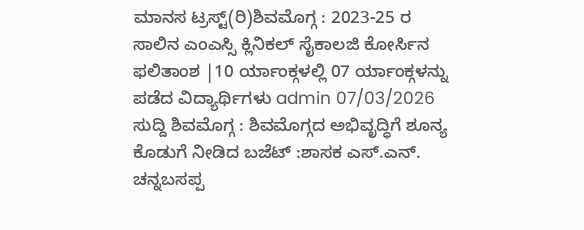ಮಾನಸ ಟ್ರಸ್ಟ್(ರಿ)ಶಿವಮೊಗ್ಗ : 2023-25 ರ ಸಾಲಿನ ಎಂಎಸ್ಸಿ ಕ್ಲಿನಿಕಲ್ ಸೈಕಾಲಜಿ ಕೋರ್ಸಿನ ಫಲಿತಾಂಶ |10 ರ್ಯಾಂಕ್ಗಳಲ್ಲಿ 07 ರ್ಯಾಂಕ್ಗಳನ್ನು ಪಡೆದ ವಿದ್ಯಾರ್ಥಿಗಳು admin 07/03/2026 ಸುದ್ದಿ ಶಿವಮೊಗ್ಗ : ಶಿವಮೊಗ್ಗದ ಅಭಿವೃದ್ಧಿಗೆ ಶೂನ್ಯ ಕೊಡುಗೆ ನೀಡಿದ ಬಜೆಟ್ :ಶಾಸಕ ಎಸ್.ಎನ್. ಚನ್ನಬಸಪ್ಪ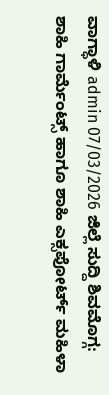ವಾಗ್ಧಾಳಿ admin 07/03/2026 ಜಿಲ್ಲೆ ಸುದ್ದಿ ಶಿವಮೊಗ್ಗ: ಶಾಹಿ ಗಾರ್ಮೆಂಟ್ಸ್ ಹಾಗೂ ಶಾಹಿ ಎಕ್ಸಪೋರ್ಟ್ ಮಹಿಳಾ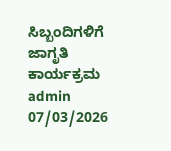ಸಿಬ್ಬಂದಿಗಳಿಗೆ ಜಾಗೃತಿ ಕಾರ್ಯಕ್ರಮ admin 07/03/2026